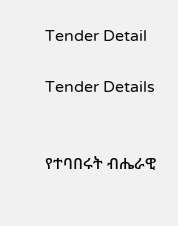Tender Detail

Tender Details


የተባበሩት ብሔራዊ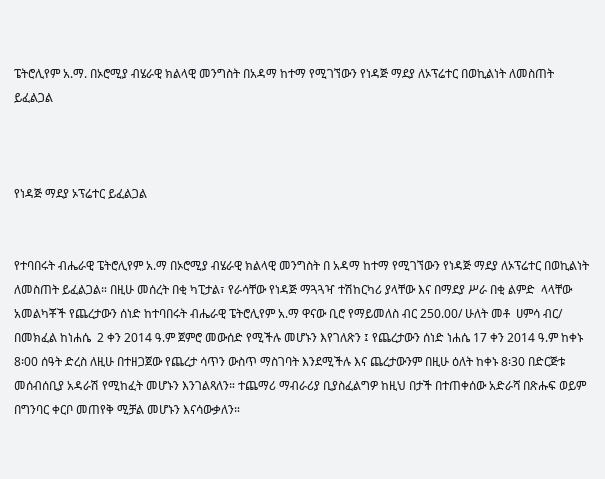ፔትሮሊየም አ.ማ. በኦሮሚያ ብሄራዊ ክልላዊ መንግስት በአዳማ ከተማ የሚገኘውን የነዳጅ ማደያ ለኦፕሬተር በወኪልነት ለመስጠት ይፈልጋል



የነዳጅ ማደያ ኦፕሬተር ይፈልጋል


የተባበሩት ብሔራዊ ፔትሮሊየም አ.ማ በኦሮሚያ ብሄራዊ ክልላዊ መንግስት በ አዳማ ከተማ የሚገኘውን የነዳጅ ማደያ ለኦፕሬተር በወኪልነት ለመስጠት ይፈልጋል። በዚሁ መሰረት በቂ ካፒታል፣ የራሳቸው የነዳጅ ማጓጓዣ ተሽከርካሪ ያላቸው እና በማደያ ሥራ በቂ ልምድ  ላላቸው አመልካቾች የጨረታውን ሰነድ ከተባበሩት ብሔራዊ ፔትሮሊየም አ.ማ ዋናው ቢሮ የማይመለስ ብር 250.00/ ሁለት መቶ  ሀምሳ ብር/ በመክፈል ከነሐሴ  2 ቀን 2014 ዓ.ም ጀምሮ መውሰድ የሚችሉ መሆኑን እየገለጽን ፤ የጨረታውን ሰነድ ነሐሴ 17 ቀን 2014 ዓ.ም ከቀኑ 8፡00 ሰዓት ድረስ ለዚሁ በተዘጋጀው የጨረታ ሳጥን ውስጥ ማስገባት እንደሚችሉ እና ጨረታውንም በዚሁ ዕለት ከቀኑ 8፡30 በድርጅቱ መሰብሰቢያ አዳራሽ የሚከፈት መሆኑን እንገልጻለን። ተጨማሪ ማብራሪያ ቢያስፈልግዎ ከዚህ በታች በተጠቀሰው አድራሻ በጽሑፍ ወይም በግንባር ቀርቦ መጠየቅ ሚቻል መሆኑን እናሳውቃለን።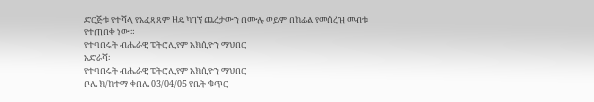ድርጅቱ የተሻላ የአፈጻጸም ዘዴ ካገኘ ጨረታውን በሙሉ ወይም በከፊል የመሰረዝ መብቱ የተጠበቀ ነው።
የተባበሩት ብሔራዊ ፔትሮሊየም አክሲዮን ማህበር
አድራሻ፡
የተባበሩት ብሔራዊ ፔትሮሊየም አክሲዮን ማህበር
ቦሌ ክ/ከተማ ቀበሌ 03/04/05 የቤት ቁጥር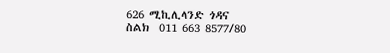626 ሚኪሊላንድ ጎዳና
ስልክ  011 663 8577/80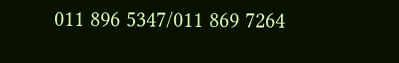011 896 5347/011 869 7264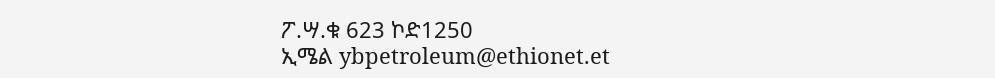ፖ.ሣ.ቁ 623 ኮድ1250
ኢሜል ybpetroleum@ethionet.et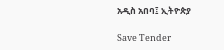አዲስ አበባ፤ ኢትዮጵያ

Save Tender